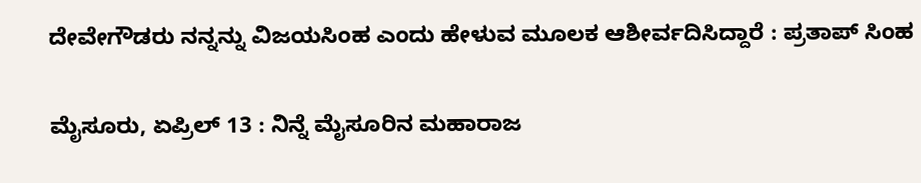ದೇವೇಗೌಡರು ನನ್ನನ್ನು ವಿಜಯಸಿಂಹ ಎಂದು ಹೇಳುವ ಮೂಲಕ ಆಶೀರ್ವದಿಸಿದ್ದಾರೆ : ಪ್ರತಾಪ್ ಸಿಂಹ

ಮೈಸೂರು, ಏಪ್ರಿಲ್ 13 : ನಿನ್ನೆ ಮೈಸೂರಿನ ಮಹಾರಾಜ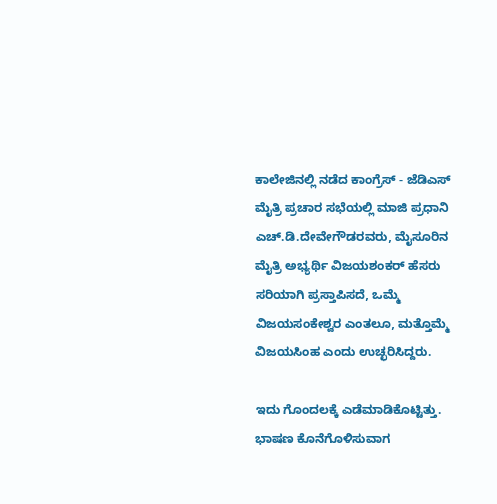ಕಾಲೇಜಿನಲ್ಲಿ ನಡೆದ ಕಾಂಗ್ರೆಸ್ - ಜೆಡಿಎಸ್ ಮೈತ್ರಿ ಪ್ರಚಾರ ಸಭೆಯಲ್ಲಿ ಮಾಜಿ ಪ್ರಧಾನಿ ಎಚ್.ಡಿ.ದೇವೇಗೌಡರವರು, ಮೈಸೂರಿನ ಮೈತ್ರಿ ಅಭ್ಯರ್ಥಿ ವಿಜಯಶಂಕರ್ ಹೆಸರು ಸರಿಯಾಗಿ ಪ್ರಸ್ತಾಪಿಸದೆ, ಒಮ್ಮೆ ವಿಜಯಸಂಕೇಶ್ವರ ಎಂತಲೂ, ಮತ್ತೊಮ್ಮೆ ವಿಜಯಸಿಂಹ ಎಂದು ಉಚ್ಛರಿಸಿದ್ದರು.

ಇದು ಗೊಂದಲಕ್ಕೆ ಎಡೆಮಾಡಿಕೊಟ್ಟಿತ್ತು. ಭಾಷಣ ಕೊನೆಗೊಳಿಸುವಾಗ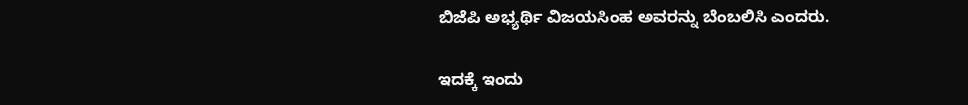ಬಿಜೆಪಿ ಅಭ್ಯರ್ಥಿ ವಿಜಯಸಿಂಹ ಅವರನ್ನು ಬೆಂಬಲಿಸಿ ಎಂದರು.

ಇದಕ್ಕೆ ಇಂದು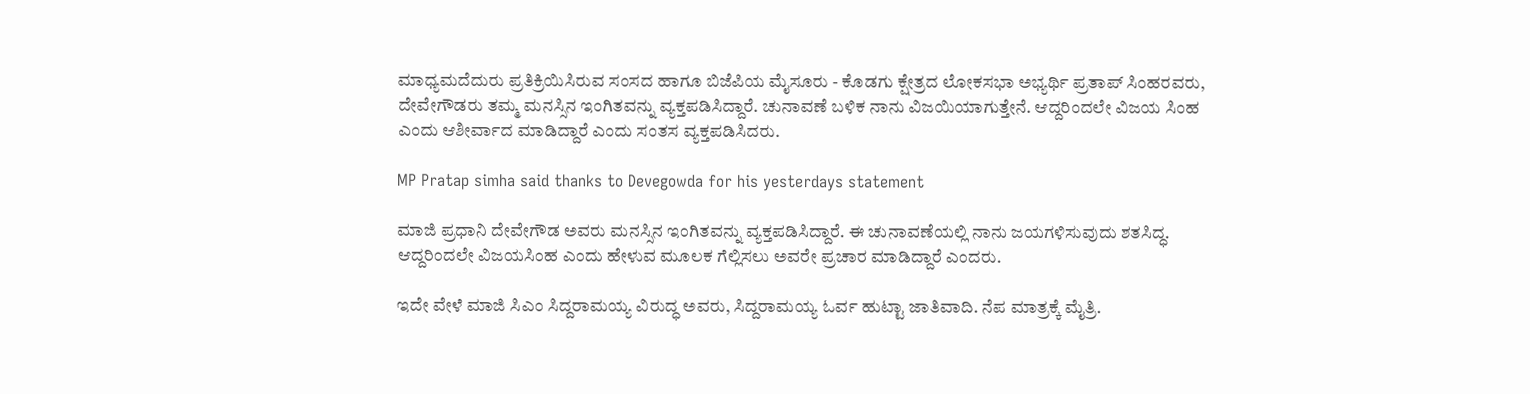ಮಾಧ್ಯಮದೆದುರು ಪ್ರತಿಕ್ರಿಯಿಸಿರುವ ಸಂಸದ ಹಾಗೂ ಬಿಜೆಪಿಯ ಮೈಸೂರು - ಕೊಡಗು ಕ್ಷೇತ್ರದ ಲೋಕಸಭಾ ಅಭ್ಯರ್ಥಿ ಪ್ರತಾಪ್ ಸಿಂಹರವರು, ದೇವೇಗೌಡರು ತಮ್ಮ ಮನಸ್ಸಿನ ಇಂಗಿತವನ್ನು ವ್ಯಕ್ತಪಡಿಸಿದ್ದಾರೆ. ಚುನಾವಣೆ ಬಳಿಕ ನಾನು ವಿಜಯಿಯಾಗುತ್ತೇನೆ. ಆದ್ದರಿಂದಲೇ ವಿಜಯ ಸಿಂಹ ಎಂದು ಆಶೀರ್ವಾದ ಮಾಡಿದ್ದಾರೆ ಎಂದು ಸಂತಸ ವ್ಯಕ್ತಪಡಿಸಿದರು.

MP Pratap simha said thanks to Devegowda for his yesterdays statement

ಮಾಜಿ ಪ್ರಧಾನಿ ದೇವೇಗೌಡ ಅವರು ಮನಸ್ಸಿನ ಇಂಗಿತವನ್ನು ವ್ಯಕ್ತಪಡಿಸಿದ್ದಾರೆ. ಈ ಚುನಾವಣೆಯಲ್ಲಿ ನಾನು ಜಯಗಳಿಸುವುದು ಶತಸಿದ್ಧ. ಆದ್ದರಿಂದಲೇ ವಿಜಯಸಿಂಹ ಎಂದು ಹೇಳುವ ಮೂಲಕ ಗೆಲ್ಲಿಸಲು ಅವರೇ ಪ್ರಚಾರ ಮಾಡಿದ್ದಾರೆ ಎಂದರು.

ಇದೇ ವೇಳೆ ಮಾಜಿ ಸಿಎಂ ಸಿದ್ದರಾಮಯ್ಯ ವಿರುದ್ಧ ಅವರು, ಸಿದ್ದರಾಮಯ್ಯ ಓರ್ವ ಹುಟ್ಟಾ ಜಾತಿವಾದಿ. ನೆಪ ಮಾತ್ರಕ್ಕೆ ಮೈತ್ರಿ.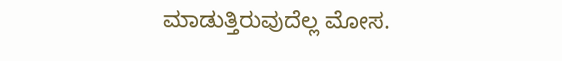ಮಾಡುತ್ತಿರುವುದೆಲ್ಲ ಮೋಸ.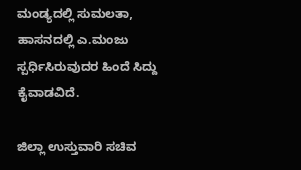ಮಂಡ್ಯದಲ್ಲಿ ಸುಮಲತಾ, ಹಾಸನದಲ್ಲಿ ಎ.ಮಂಜು ಸ್ಪರ್ಧಿಸಿರುವುದರ ಹಿಂದೆ ಸಿದ್ದು ಕೈವಾಡವಿದೆ.

ಜಿಲ್ಲಾ ಉಸ್ತುವಾರಿ ಸಚಿವ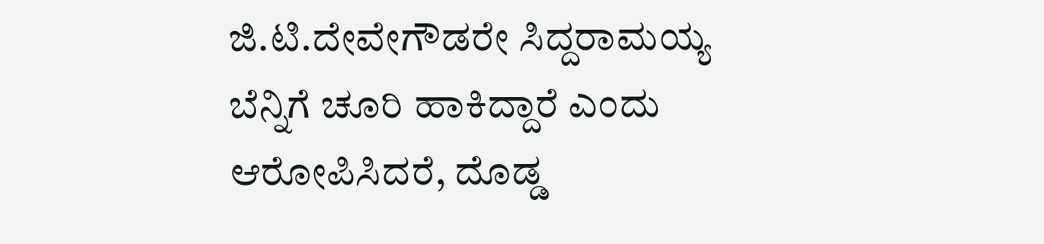ಜಿ.ಟಿ.ದೇವೇಗೌಡರೇ ಸಿದ್ದರಾಮಯ್ಯ ಬೆನ್ನಿಗೆ ಚೂರಿ ಹಾಕಿದ್ದಾರೆ ಎಂದು ಆರೋಪಿಸಿದರೆ, ದೊಡ್ಡ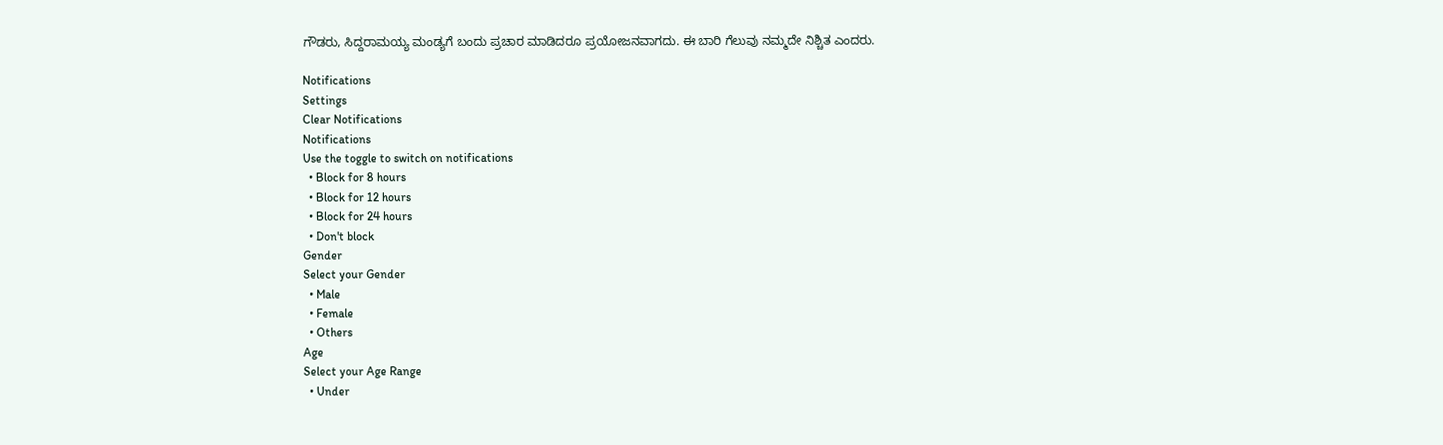ಗೌಡರು, ಸಿದ್ದರಾಮಯ್ಯ ಮಂಡ್ಯಗೆ ಬಂದು ಪ್ರಚಾರ ಮಾಡಿದರೂ ಪ್ರಯೋಜನವಾಗದು. ಈ ಬಾರಿ ಗೆಲುವು ನಮ್ಮದೇ ನಿಶ್ಚಿತ ಎಂದರು.

Notifications
Settings
Clear Notifications
Notifications
Use the toggle to switch on notifications
  • Block for 8 hours
  • Block for 12 hours
  • Block for 24 hours
  • Don't block
Gender
Select your Gender
  • Male
  • Female
  • Others
Age
Select your Age Range
  • Under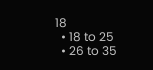18
  • 18 to 25
  • 26 to 35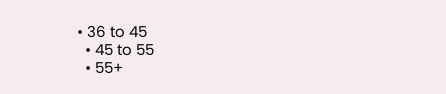• 36 to 45
  • 45 to 55
  • 55+